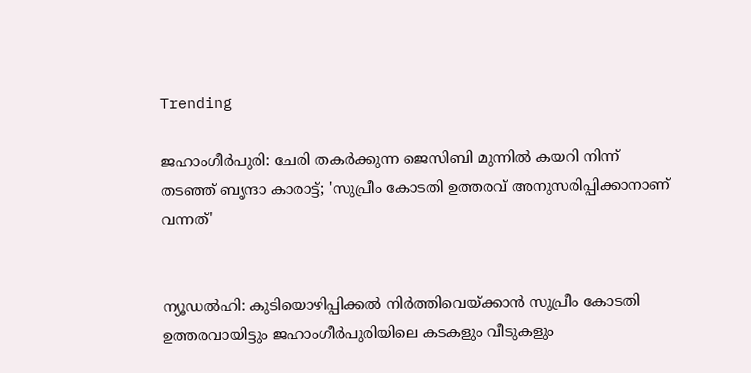Trending

ജഹാംഗീര്‍പുരി: ചേരി തകര്‍ക്കുന്ന ജെസിബി മുന്നില്‍ കയറി നിന്ന് തടഞ്ഞ് ബൃന്ദാ കാരാട്ട്; 'സുപ്രീം കോടതി ഉത്തരവ് അനുസരിപ്പിക്കാനാണ് വന്നത്'


ന്യൂഡല്‍ഹി: കുടിയൊഴിപ്പിക്കല്‍ നിര്‍ത്തിവെയ്ക്കാന്‍ സുപ്രീം കോടതി ഉത്തരവായിട്ടും ജഹാംഗീര്‍പുരിയിലെ കടകളും വീടുകളും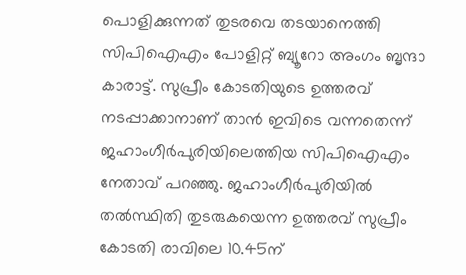പൊളിക്കുന്നത് തുടരവെ തടയാനെത്തി സിപിഐഎം പോളിറ്റ് ബ്യൂറോ അംഗം ബൃന്ദാ കാരാട്ട്. സുപ്രീം കോടതിയുടെ ഉത്തരവ് നടപ്പാക്കാനാണ് താന്‍ ഇവിടെ വന്നതെന്ന് ജഹാംഗീര്‍പുരിയിലെത്തിയ സിപിഐഎം നേതാവ് പറഞ്ഞു. ജഹാംഗീര്‍പുരിയില്‍ തല്‍സ്ഥിതി തുടരുകയെന്ന ഉത്തരവ് സുപ്രീം കോടതി രാവിലെ 10.45ന്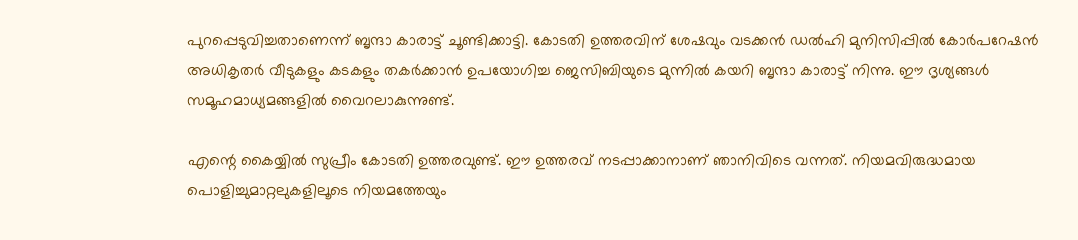പുറപ്പെടുവിച്ചതാണെന്ന് ബൃന്ദാ കാരാട്ട് ചൂണ്ടിക്കാട്ടി. കോടതി ഉത്തരവിന് ശേഷവും വടക്കന്‍ ഡല്‍ഹി മുനിസിപ്പില്‍ കോര്‍പറേഷന്‍ അധികൃതര്‍ വീടുകളും കടകളും തകര്‍ക്കാന്‍ ഉപയോഗിച്ച ജെസിബിയുടെ മുന്നില്‍ കയറി ബൃന്ദാ കാരാട്ട് നിന്നു. ഈ ദൃശ്യങ്ങള്‍ സമൂഹമാധ്യമങ്ങളില്‍ വൈറലാകുന്നുണ്ട്.

എന്റെ കൈയ്യില്‍ സുപ്രീം കോടതി ഉത്തരവുണ്ട്. ഈ ഉത്തരവ് നടപ്പാക്കാനാണ് ഞാനിവിടെ വന്നത്. നിയമവിരുദ്ധമായ പൊളിച്ചുമാറ്റലുകളിലൂടെ നിയമത്തേയും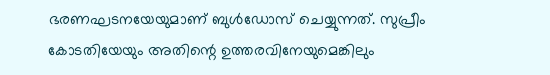ഭരണഘടനയേയുമാണ് ബുള്‍ഡോസ് ചെയ്യുന്നത്. സുപ്രീം കോടതിയേയും അതിന്റെ ഉത്തരവിനേയുമെങ്കിലും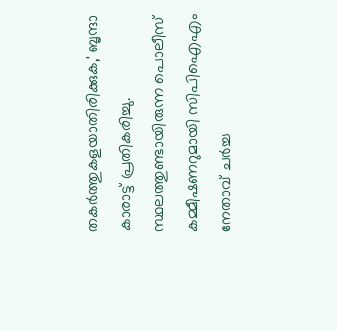തകര്‍ത്തുകളയാതിരിക്കുക,' ബൃന്ദാ കാരാട്ട് പ്രതികരിച്ചു. സ്ഥലത്തുണ്ടായിരുന്ന പൊലീസ് കമ്മീഷണറുമായി സിപിഐഎം നേതാവ് ചര്‍ച്ച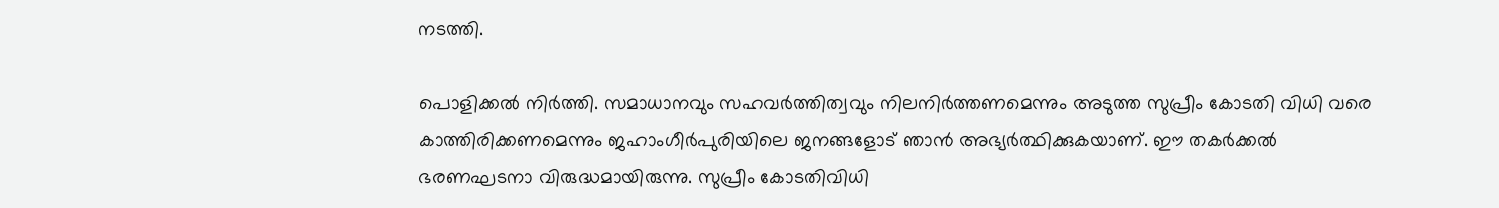നടത്തി.

പൊളിക്കല്‍ നിര്‍ത്തി. സമാധാനവും സഹവര്‍ത്തിത്വവും നിലനിര്‍ത്തണമെന്നും അടുത്ത സുപ്രീം കോടതി വിധി വരെ കാത്തിരിക്കണമെന്നും ജഹാംഗീര്‍പുരിയിലെ ജനങ്ങളോട് ഞാന്‍ അഭ്യര്‍ത്ഥിക്കുകയാണ്. ഈ തകര്‍ക്കല്‍ ഭരണഘടനാ വിരുദ്ധമായിരുന്നു. സുപ്രീം കോടതിവിധി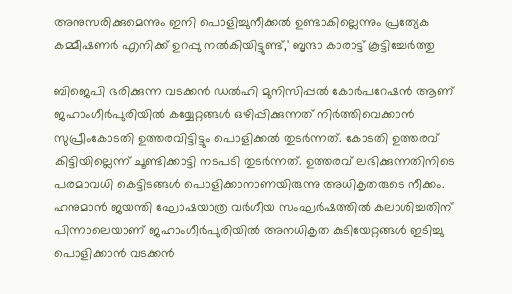അനുസരിക്കുമെന്നും ഇനി പൊളിച്ചുനീക്കല്‍ ഉണ്ടാകില്ലെന്നും പ്രത്യേക കമ്മീഷണര്‍ എനിക്ക് ഉറപ്പു നല്‍കിയിട്ടുണ്ട്,' ബൃന്ദാ കാരാട്ട് കൂട്ടിച്ചേര്‍ത്തു

ബിജെപി ഭരിക്കുന്ന വടക്കന്‍ ഡല്‍ഹി മുനിസിപ്പല്‍ കോര്‍പറേഷന്‍ ആണ് ജഹാംഗീര്‍പുരിയില്‍ കയ്യേറ്റങ്ങള്‍ ഒഴിപ്പിക്കുന്നത് നിര്‍ത്തിവെക്കാന്‍ സുപ്രീംകോടതി ഉത്തരവിട്ടിട്ടും പൊളിക്കല്‍ തുടര്‍ന്നത്. കോടതി ഉത്തരവ് കിട്ടിയില്ലെന്ന് ചൂണ്ടിക്കാട്ടി നടപടി തുടര്‍ന്നത്. ഉത്തരവ് ലഭിക്കുന്നതിനിടെ പരമാവധി കെട്ടിടങ്ങള്‍ പൊളിക്കാനാണയിരുന്നു അധികൃതരുടെ നീക്കം. ഹനുമാന്‍ ജയന്തി ഘോഷയാത്ര വര്‍ഗീയ സംഘര്‍ഷത്തില്‍ കലാശിച്ചതിന് പിന്നാലെയാണ് ജഹാംഗീര്‍പുരിയില്‍ അനധികൃത കുടിയേറ്റങ്ങള്‍ ഇടിച്ചു പൊളിക്കാന്‍ വടക്കന്‍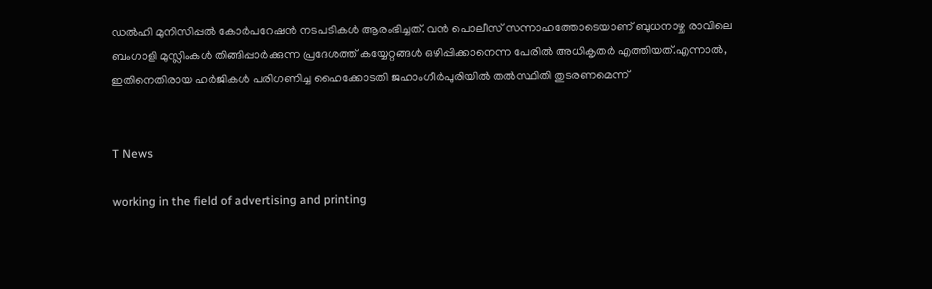ഡല്‍ഹി മുനിസിപ്പല്‍ കോര്‍പറേഷന്‍ നടപടികള്‍ ആരംഭിച്ചത്. വന്‍ പൊലീസ് സന്നാഹത്തോടെയാണ് ബുധനാഴ്ച രാവിലെ ബംഗാളി മുസ്ലിംകള്‍ തിങ്ങിപ്പാര്‍ക്കുന്ന പ്രദേശത്ത് കയ്യേറ്റങ്ങള്‍ ഒഴിപ്പിക്കാനെന്ന പേരില്‍ അധികൃതര്‍ എത്തിയത്.എന്നാല്‍, ഇതിനെതിരായ ഹര്‍ജികള്‍ പരിഗണിച്ച ഹൈക്കോടതി ജഹാംഗീര്‍പുരിയില്‍ തല്‍സ്ഥിതി തുടരണമെന്ന്


T News

working in the field of advertising and printing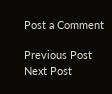Post a Comment

Previous Post Next Post